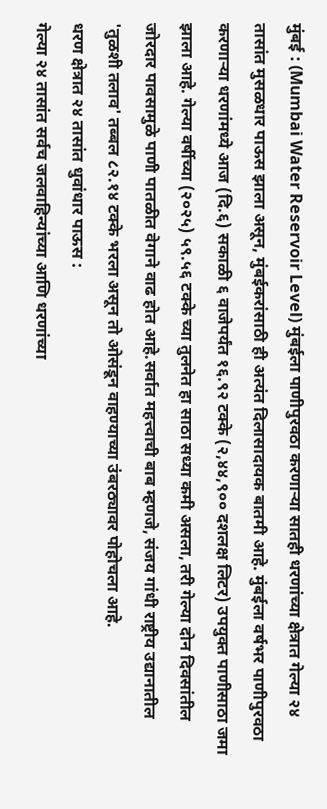मुंबई : (Mumbai Water Reservoir Level) मुंबईला पाणीपुरवठा करणाऱ्या सातही धरणांच्या क्षेत्रात गेल्या २४ तासांत मुसळधार पाऊस झाला असून, मुंबईकरांसाठी ही अत्यंत दिलासादायक बातमी आहे. मुंबईला वर्षभर पाणीपुरवठा करणाऱ्या धरणांमध्ये आज (दि.६) सकाळी ६ वाजेपर्यंत १६.९२ टक्के (२,४४,९०० दशलक्ष लिटर) उपयुक्त पाणीसाठा जमा झाला आहे. गेल्या वर्षीच्या (२०२५) ५९.५६ टक्के च्या तुलनेत हा साठा सध्या कमी असला, तरी गेल्या दोन दिवसांतील जोरदार पावसामुळे पाणी पातळीत वेगाने वाढ होत आहे.सर्वात महत्त्वाची बाब म्हणजे, संजय गांधी राष्ट्रीय उद्यानातील 'तुळशी तलाव' तब्बल ८२.१४ टक्के भरला असून तो ओसंडून वाहण्याच्या उंबरठ्यावर पोहोचला आहे.
धरण क्षेत्रात २४ तासांत धुवांधार पाऊस :
गेल्या २४ तासांत सर्वच जलवाहिन्यांच्या आणि धरणांच्या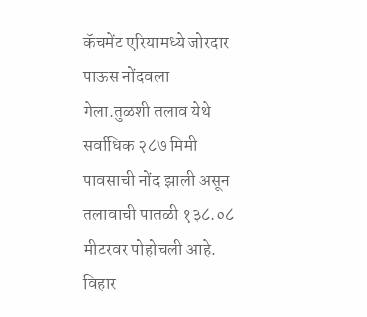कॅचमेंट एरियामध्ये जोरदार पाऊस नोंदवला गेला.तुळशी तलाव येथे सर्वाधिक २८७ मिमी पावसाची नोंद झाली असून तलावाची पातळी १३८.०८ मीटरवर पोहोचली आहे.
विहार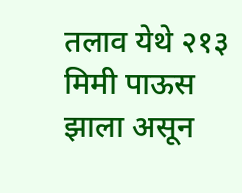तलाव येथे २१३ मिमी पाऊस झाला असून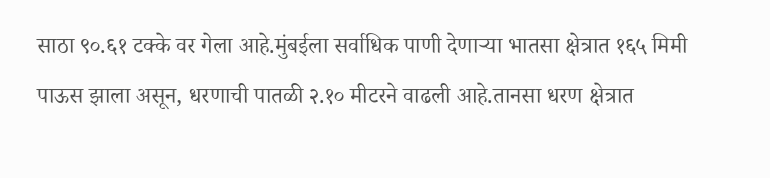साठा ९०.६१ टक्के वर गेला आहे.मुंबईला सर्वाधिक पाणी देणाऱ्या भातसा क्षेत्रात १६५ मिमी पाऊस झाला असून, धरणाची पातळी २.१० मीटरने वाढली आहे.तानसा धरण क्षेत्रात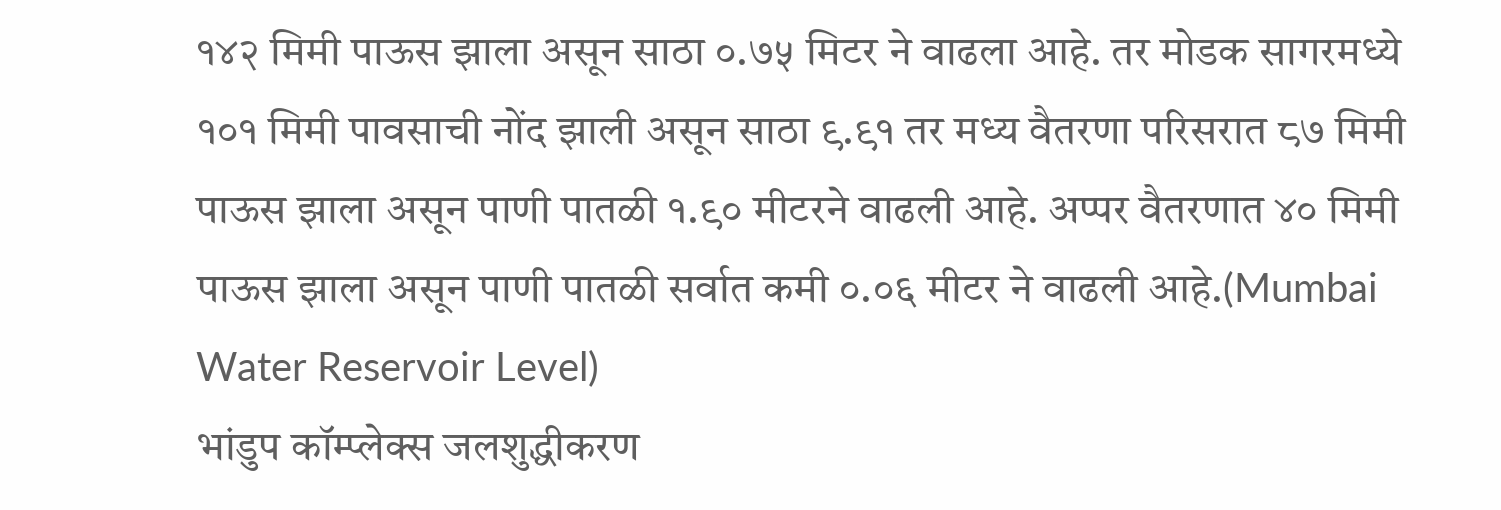१४२ मिमी पाऊस झाला असून साठा ०.७५ मिटर ने वाढला आहे. तर मोडक सागरमध्ये १०१ मिमी पावसाची नोंद झाली असून साठा ९.९१ तर मध्य वैतरणा परिसरात ८७ मिमी पाऊस झाला असून पाणी पातळी १.९० मीटरने वाढली आहे. अप्पर वैतरणात ४० मिमी पाऊस झाला असून पाणी पातळी सर्वात कमी ०.०६ मीटर ने वाढली आहे.(Mumbai Water Reservoir Level)
भांडुप कॉम्प्लेक्स जलशुद्धीकरण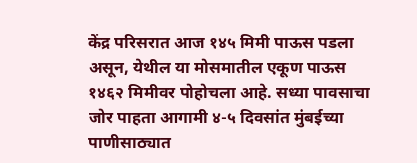केंद्र परिसरात आज १४५ मिमी पाऊस पडला असून, येथील या मोसमातील एकूण पाऊस १४६२ मिमीवर पोहोचला आहे. सध्या पावसाचा जोर पाहता आगामी ४-५ दिवसांत मुंबईच्या पाणीसाठ्यात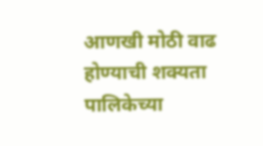आणखी मोठी वाढ होण्याची शक्यता पालिकेच्या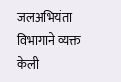जलअभियंता विभागाने व्यक्त केली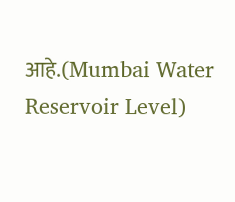आहे.(Mumbai Water Reservoir Level)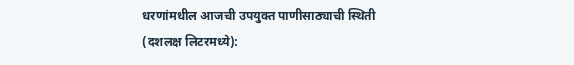धरणांमधील आजची उपयुक्त पाणीसाठ्याची स्थिती (दशलक्ष लिटरमध्ये):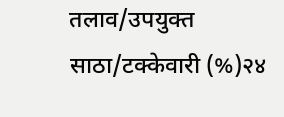तलाव/उपयुक्त साठा/टक्केवारी (%)२४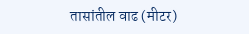तासांतील वाढ (मीटर)